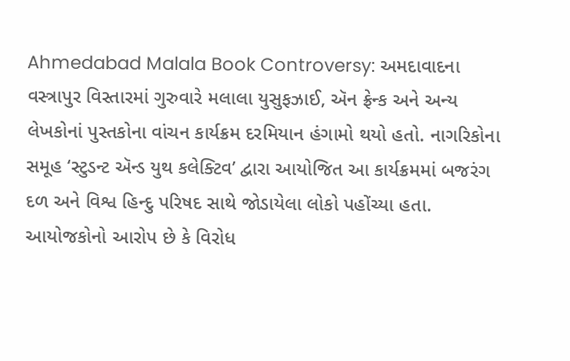Ahmedabad Malala Book Controversy: અમદાવાદના વસ્ત્રાપુર વિસ્તારમાં ગુરુવારે મલાલા યુસુફઝાઈ, ઍન ફ્રેન્ક અને અન્ય લેખકોનાં પુસ્તકોના વાંચન કાર્યક્રમ દરમિયાન હંગામો થયો હતો. નાગરિકોના સમૂહ ‘સ્ટુડન્ટ ઍન્ડ યુથ કલેક્ટિવ’ દ્વારા આયોજિત આ કાર્યક્રમમાં બજરંગ દળ અને વિશ્વ હિન્દુ પરિષદ સાથે જોડાયેલા લોકો પહોંચ્યા હતા. આયોજકોનો આરોપ છે કે વિરોધ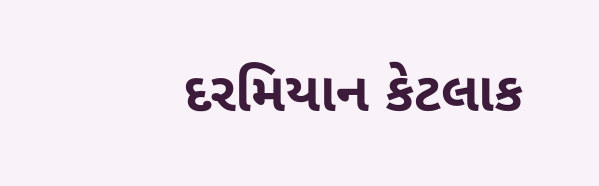દરમિયાન કેટલાક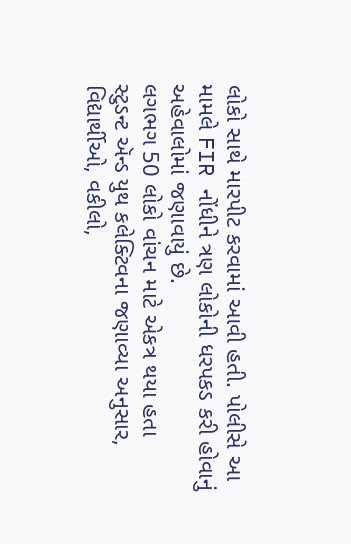લોકો સાથે મારપીટ કરવામાં આવી હતી. પોલીસે આ મામલે FIR નોંધીને ત્રણ લોકોની ધરપકડ કરી હોવાનું અહેવાલોમાં જણાવાયું છે.
લગભગ 50 લોકો વાંચન માટે એકત્ર થયા હતા
સ્ટુડન્ટ ઍન્ડ યુથ કલેક્ટિવના જણાવ્યા અનુસાર, વિદ્યાર્થીઓ, વકીલો,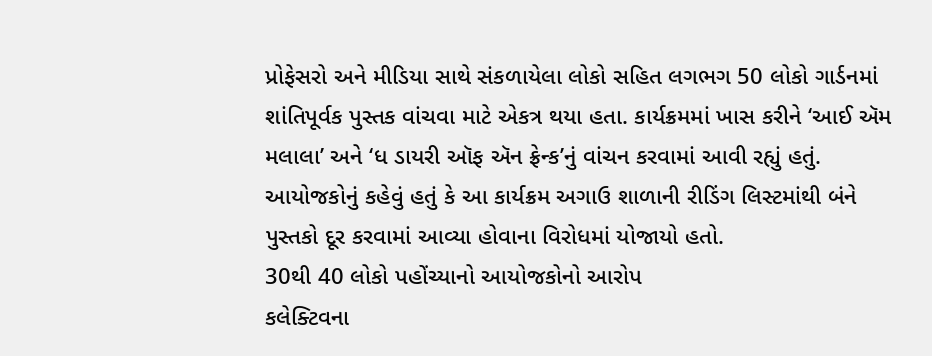પ્રોફેસરો અને મીડિયા સાથે સંકળાયેલા લોકો સહિત લગભગ 50 લોકો ગાર્ડનમાં શાંતિપૂર્વક પુસ્તક વાંચવા માટે એકત્ર થયા હતા. કાર્યક્રમમાં ખાસ કરીને ‘આઈ ઍમ મલાલા’ અને ‘ધ ડાયરી ઑફ ઍન ફ્રેન્ક’નું વાંચન કરવામાં આવી રહ્યું હતું. આયોજકોનું કહેવું હતું કે આ કાર્યક્રમ અગાઉ શાળાની રીડિંગ લિસ્ટમાંથી બંને પુસ્તકો દૂર કરવામાં આવ્યા હોવાના વિરોધમાં યોજાયો હતો.
30થી 40 લોકો પહોંચ્યાનો આયોજકોનો આરોપ
કલેક્ટિવના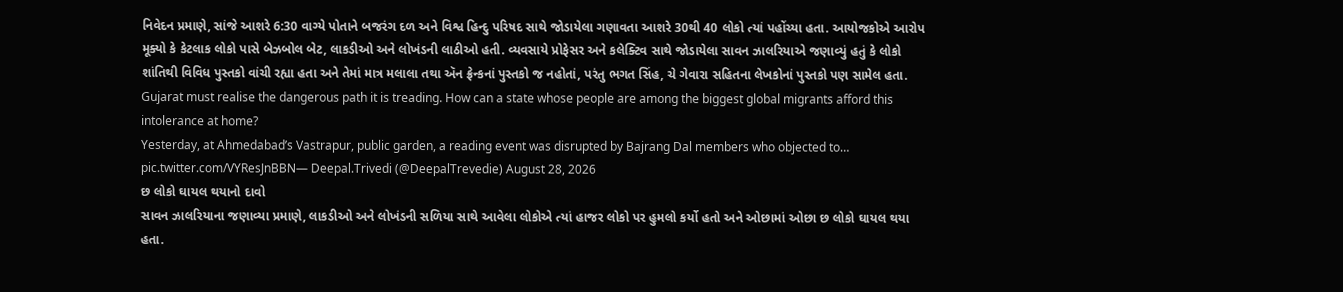નિવેદન પ્રમાણે, સાંજે આશરે 6:30 વાગ્યે પોતાને બજરંગ દળ અને વિશ્વ હિન્દુ પરિષદ સાથે જોડાયેલા ગણાવતા આશરે 30થી 40 લોકો ત્યાં પહોંચ્યા હતા. આયોજકોએ આરોપ મૂક્યો કે કેટલાક લોકો પાસે બેઝબોલ બેટ, લાકડીઓ અને લોખંડની લાઠીઓ હતી. વ્યવસાયે પ્રોફેસર અને કલેક્ટિવ સાથે જોડાયેલા સાવન ઝાલરિયાએ જણાવ્યું હતું કે લોકો શાંતિથી વિવિધ પુસ્તકો વાંચી રહ્યા હતા અને તેમાં માત્ર મલાલા તથા ઍન ફ્રેન્કનાં પુસ્તકો જ નહોતાં, પરંતુ ભગત સિંહ, ચે ગેવારા સહિતના લેખકોનાં પુસ્તકો પણ સામેલ હતા.
Gujarat must realise the dangerous path it is treading. How can a state whose people are among the biggest global migrants afford this intolerance at home?
Yesterday, at Ahmedabad’s Vastrapur, public garden, a reading event was disrupted by Bajrang Dal members who objected to… pic.twitter.com/VYResJnBBN— Deepal.Trivedi (@DeepalTrevedie) August 28, 2026
છ લોકો ઘાયલ થયાનો દાવો
સાવન ઝાલરિયાના જણાવ્યા પ્રમાણે, લાકડીઓ અને લોખંડની સળિયા સાથે આવેલા લોકોએ ત્યાં હાજર લોકો પર હુમલો કર્યો હતો અને ઓછામાં ઓછા છ લોકો ઘાયલ થયા હતા.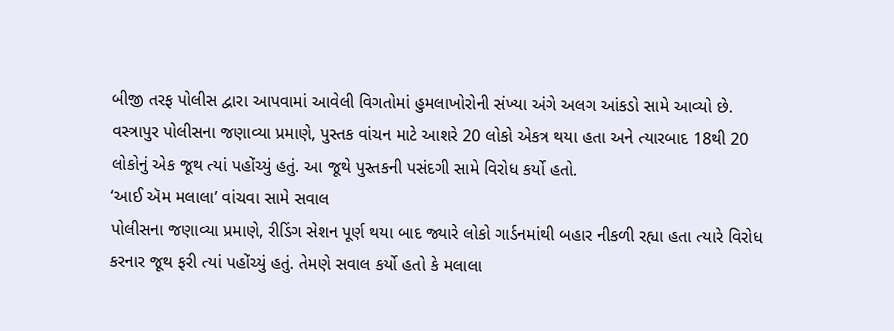બીજી તરફ પોલીસ દ્વારા આપવામાં આવેલી વિગતોમાં હુમલાખોરોની સંખ્યા અંગે અલગ આંકડો સામે આવ્યો છે. વસ્ત્રાપુર પોલીસના જણાવ્યા પ્રમાણે, પુસ્તક વાંચન માટે આશરે 20 લોકો એકત્ર થયા હતા અને ત્યારબાદ 18થી 20 લોકોનું એક જૂથ ત્યાં પહોંચ્યું હતું. આ જૂથે પુસ્તકની પસંદગી સામે વિરોધ કર્યો હતો.
‘આઈ ઍમ મલાલા’ વાંચવા સામે સવાલ
પોલીસના જણાવ્યા પ્રમાણે, રીડિંગ સેશન પૂર્ણ થયા બાદ જ્યારે લોકો ગાર્ડનમાંથી બહાર નીકળી રહ્યા હતા ત્યારે વિરોધ કરનાર જૂથ ફરી ત્યાં પહોંચ્યું હતું. તેમણે સવાલ કર્યો હતો કે મલાલા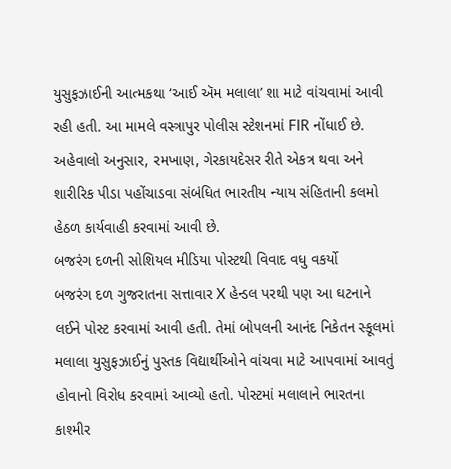યુસુફઝાઈની આત્મકથા ‘આઈ ઍમ મલાલા’ શા માટે વાંચવામાં આવી રહી હતી. આ મામલે વસ્ત્રાપુર પોલીસ સ્ટેશનમાં FIR નોંધાઈ છે. અહેવાલો અનુસાર, રમખાણ, ગેરકાયદેસર રીતે એકત્ર થવા અને શારીરિક પીડા પહોંચાડવા સંબંધિત ભારતીય ન્યાય સંહિતાની કલમો હેઠળ કાર્યવાહી કરવામાં આવી છે.
બજરંગ દળની સોશિયલ મીડિયા પોસ્ટથી વિવાદ વધુ વકર્યો
બજરંગ દળ ગુજરાતના સત્તાવાર X હેન્ડલ પરથી પણ આ ઘટનાને લઈને પોસ્ટ કરવામાં આવી હતી. તેમાં બોપલની આનંદ નિકેતન સ્કૂલમાં મલાલા યુસુફઝાઈનું પુસ્તક વિદ્યાર્થીઓને વાંચવા માટે આપવામાં આવતું હોવાનો વિરોધ કરવામાં આવ્યો હતો. પોસ્ટમાં મલાલાને ભારતના કાશ્મીર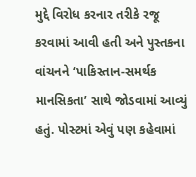મુદ્દે વિરોધ કરનાર તરીકે રજૂ કરવામાં આવી હતી અને પુસ્તકના વાંચનને ‘પાકિસ્તાન-સમર્થક માનસિકતા’ સાથે જોડવામાં આવ્યું હતું. પોસ્ટમાં એવું પણ કહેવામાં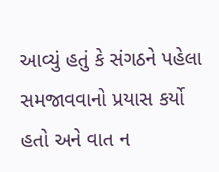આવ્યું હતું કે સંગઠને પહેલા સમજાવવાનો પ્રયાસ કર્યો હતો અને વાત ન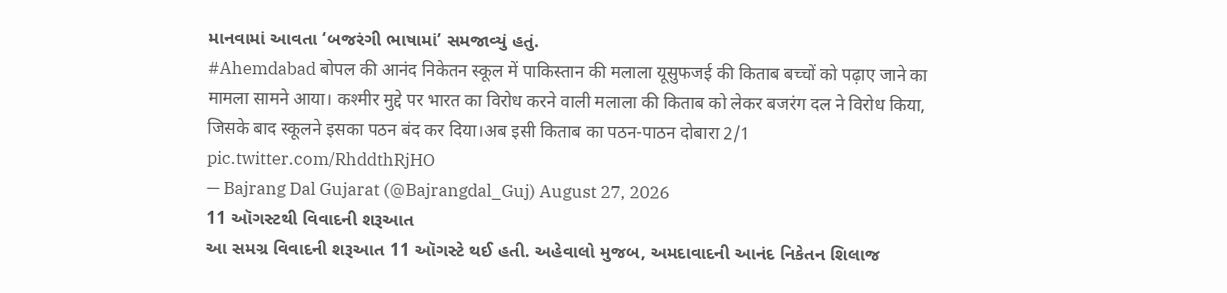માનવામાં આવતા ‘બજરંગી ભાષામાં’ સમજાવ્યું હતું.
#Ahemdabad बोपल की आनंद निकेतन स्कूल में पाकिस्तान की मलाला यूसुफजई की किताब बच्चों को पढ़ाए जाने का मामला सामने आया। कश्मीर मुद्दे पर भारत का विरोध करने वाली मलाला की किताब को लेकर बजरंग दल ने विरोध किया, जिसके बाद स्कूलने इसका पठन बंद कर दिया।अब इसी किताब का पठन-पाठन दोबारा 2/1 pic.twitter.com/RhddthRjHO
— Bajrang Dal Gujarat (@Bajrangdal_Guj) August 27, 2026
11 ઑગસ્ટથી વિવાદની શરૂઆત
આ સમગ્ર વિવાદની શરૂઆત 11 ઑગસ્ટે થઈ હતી. અહેવાલો મુજબ, અમદાવાદની આનંદ નિકેતન શિલાજ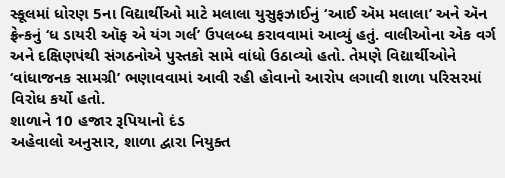સ્કૂલમાં ધોરણ 5ના વિદ્યાર્થીઓ માટે મલાલા યુસુફઝાઈનું ‘આઈ ઍમ મલાલા’ અને ઍન ફ્રેન્કનું ‘ધ ડાયરી ઑફ એ યંગ ગર્લ’ ઉપલબ્ધ કરાવવામાં આવ્યું હતું. વાલીઓના એક વર્ગ અને દક્ષિણપંથી સંગઠનોએ પુસ્તકો સામે વાંધો ઉઠાવ્યો હતો. તેમણે વિદ્યાર્થીઓને ‘વાંધાજનક સામગ્રી’ ભણાવવામાં આવી રહી હોવાનો આરોપ લગાવી શાળા પરિસરમાં વિરોધ કર્યો હતો.
શાળાને 10 હજાર રૂપિયાનો દંડ
અહેવાલો અનુસાર, શાળા દ્વારા નિયુક્ત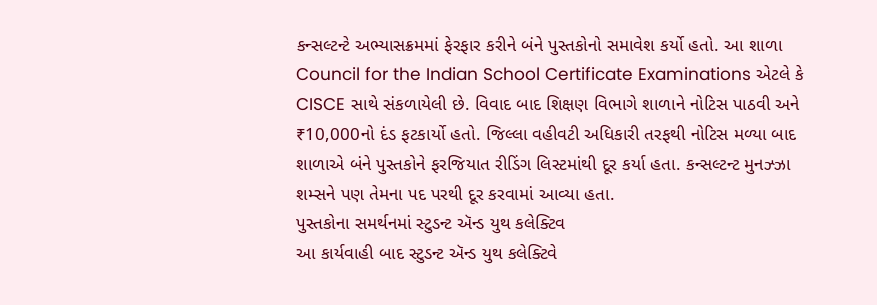કન્સલ્ટન્ટે અભ્યાસક્રમમાં ફેરફાર કરીને બંને પુસ્તકોનો સમાવેશ કર્યો હતો. આ શાળા Council for the Indian School Certificate Examinations એટલે કે CISCE સાથે સંકળાયેલી છે. વિવાદ બાદ શિક્ષણ વિભાગે શાળાને નોટિસ પાઠવી અને ₹10,000નો દંડ ફટકાર્યો હતો. જિલ્લા વહીવટી અધિકારી તરફથી નોટિસ મળ્યા બાદ શાળાએ બંને પુસ્તકોને ફરજિયાત રીડિંગ લિસ્ટમાંથી દૂર કર્યા હતા. કન્સલ્ટન્ટ મુનઝ્ઝા શમ્સને પણ તેમના પદ પરથી દૂર કરવામાં આવ્યા હતા.
પુસ્તકોના સમર્થનમાં સ્ટુડન્ટ ઍન્ડ યુથ કલેક્ટિવ
આ કાર્યવાહી બાદ સ્ટુડન્ટ ઍન્ડ યુથ કલેક્ટિવે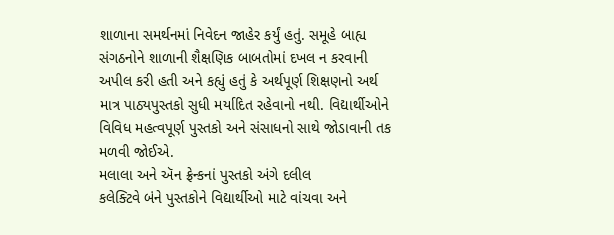શાળાના સમર્થનમાં નિવેદન જાહેર કર્યું હતું. સમૂહે બાહ્ય સંગઠનોને શાળાની શૈક્ષણિક બાબતોમાં દખલ ન કરવાની અપીલ કરી હતી અને કહ્યું હતું કે અર્થપૂર્ણ શિક્ષણનો અર્થ માત્ર પાઠ્યપુસ્તકો સુધી મર્યાદિત રહેવાનો નથી. વિદ્યાર્થીઓને વિવિધ મહત્વપૂર્ણ પુસ્તકો અને સંસાધનો સાથે જોડાવાની તક મળવી જોઈએ.
મલાલા અને ઍન ફ્રેન્કનાં પુસ્તકો અંગે દલીલ
કલેક્ટિવે બંને પુસ્તકોને વિદ્યાર્થીઓ માટે વાંચવા અને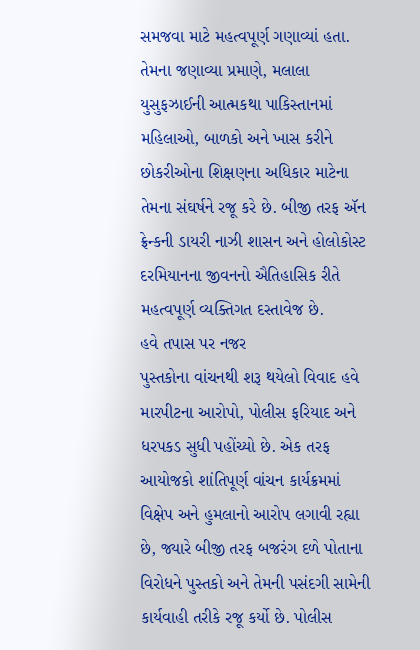સમજવા માટે મહત્વપૂર્ણ ગણાવ્યાં હતા. તેમના જણાવ્યા પ્રમાણે, મલાલા યુસુફઝાઈની આત્મકથા પાકિસ્તાનમાં મહિલાઓ, બાળકો અને ખાસ કરીને છોકરીઓના શિક્ષણના અધિકાર માટેના તેમના સંઘર્ષને રજૂ કરે છે. બીજી તરફ ઍન ફ્રેન્કની ડાયરી નાઝી શાસન અને હોલોકોસ્ટ દરમિયાનના જીવનનો ઐતિહાસિક રીતે મહત્વપૂર્ણ વ્યક્તિગત દસ્તાવેજ છે.
હવે તપાસ પર નજર
પુસ્તકોના વાંચનથી શરૂ થયેલો વિવાદ હવે મારપીટના આરોપો, પોલીસ ફરિયાદ અને ધરપકડ સુધી પહોંચ્યો છે. એક તરફ આયોજકો શાંતિપૂર્ણ વાંચન કાર્યક્રમમાં વિક્ષેપ અને હુમલાનો આરોપ લગાવી રહ્યા છે, જ્યારે બીજી તરફ બજરંગ દળે પોતાના વિરોધને પુસ્તકો અને તેમની પસંદગી સામેની કાર્યવાહી તરીકે રજૂ કર્યો છે. પોલીસ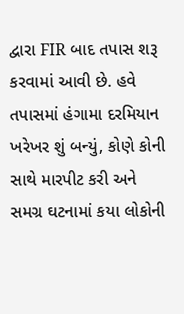દ્વારા FIR બાદ તપાસ શરૂ કરવામાં આવી છે. હવે તપાસમાં હંગામા દરમિયાન ખરેખર શું બન્યું, કોણે કોની સાથે મારપીટ કરી અને સમગ્ર ઘટનામાં કયા લોકોની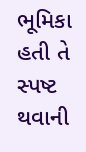ભૂમિકા હતી તે સ્પષ્ટ થવાની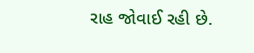રાહ જોવાઈ રહી છે.